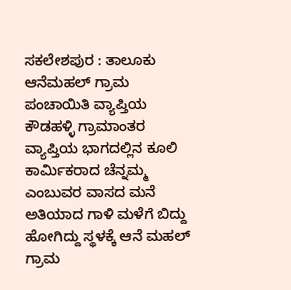ಸಕಲೇಶಪುರ : ತಾಲೂಕು ಆನೆಮಹಲ್ ಗ್ರಾಮ ಪಂಚಾಯಿತಿ ವ್ಯಾಪ್ತಿಯ ಕೌಡಹಳ್ಳಿ ಗ್ರಾಮಾಂತರ ವ್ಯಾಪ್ತಿಯ ಭಾಗದಲ್ಲಿನ ಕೂಲಿ ಕಾರ್ಮಿಕರಾದ ಚೆನ್ನಮ್ಮ ಎಂಬುವರ ವಾಸದ ಮನೆ ಅತಿಯಾದ ಗಾಳಿ ಮಳೆಗೆ ಬಿದ್ದು ಹೋಗಿದ್ದು ಸ್ಥಳಕ್ಕೆ ಆನೆ ಮಹಲ್ ಗ್ರಾಮ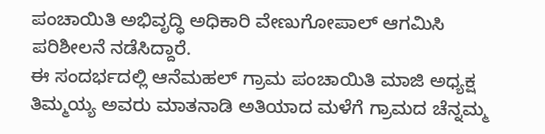ಪಂಚಾಯಿತಿ ಅಭಿವೃದ್ಧಿ ಅಧಿಕಾರಿ ವೇಣುಗೋಪಾಲ್ ಆಗಮಿಸಿ ಪರಿಶೀಲನೆ ನಡೆಸಿದ್ದಾರೆ.
ಈ ಸಂದರ್ಭದಲ್ಲಿ ಆನೆಮಹಲ್ ಗ್ರಾಮ ಪಂಚಾಯಿತಿ ಮಾಜಿ ಅಧ್ಯಕ್ಷ ತಿಮ್ಮಯ್ಯ ಅವರು ಮಾತನಾಡಿ ಅತಿಯಾದ ಮಳೆಗೆ ಗ್ರಾಮದ ಚೆನ್ನಮ್ಮ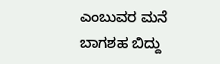ಎಂಬುವರ ಮನೆ ಬಾಗಶಹ ಬಿದ್ದು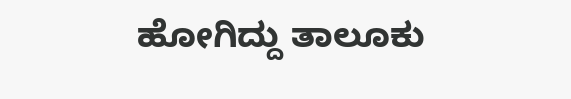ಹೋಗಿದ್ದು ತಾಲೂಕು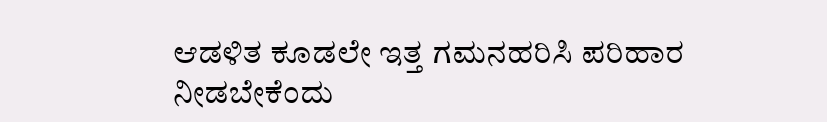ಆಡಳಿತ ಕೂಡಲೇ ಇತ್ತ ಗಮನಹರಿಸಿ ಪರಿಹಾರ ನೀಡಬೇಕೆಂದು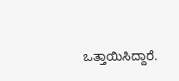ಒತ್ತಾಯಿಸಿದ್ದಾರೆ.